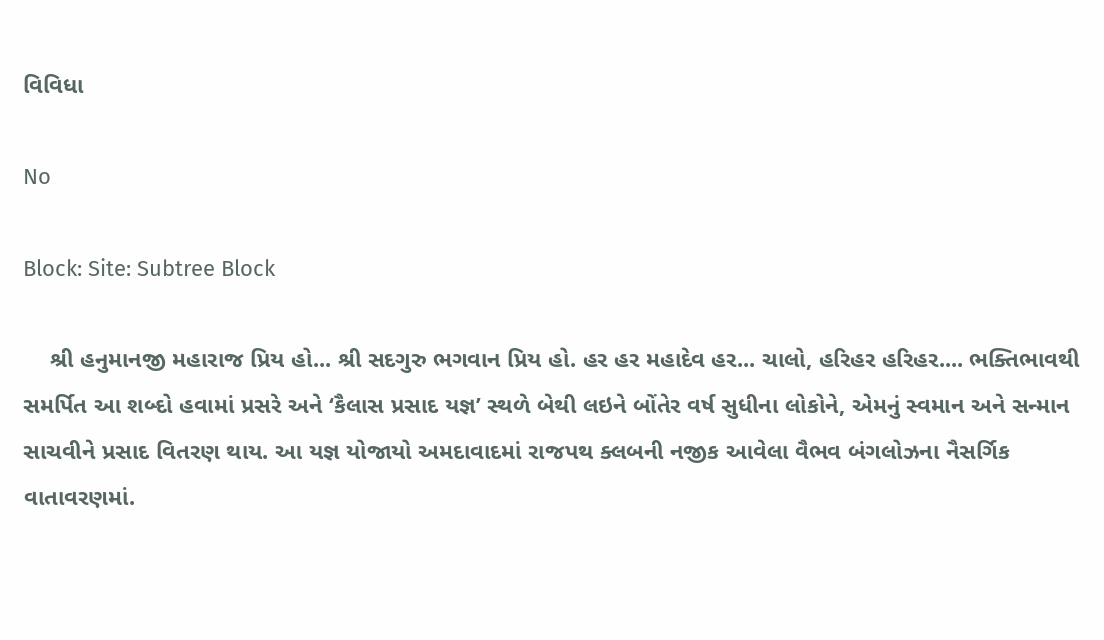વિવિધા

No

Block: Site: Subtree Block

    શ્રી હનુમાનજી મહારાજ પ્રિય હો... શ્રી સદગુરુ ભગવાન પ્રિય હો. હર હર મહાદેવ હર... ચાલો, હરિહર હરિહર.... ભક્તિભાવથી સમર્પિત આ શબ્દો હવામાં પ્રસરે અને ‘કૈલાસ પ્રસાદ યજ્ઞ’ સ્થળે બેથી લઇને બોંતેર વર્ષ સુધીના લોકોને, એમનું સ્વમાન અને સન્માન સાચવીને પ્રસાદ વિતરણ થાય. આ યજ્ઞ યોજાયો અમદાવાદમાં રાજપથ ક્લબની નજીક આવેલા વૈભવ બંગલોઝના નૈસર્ગિક વાતાવરણમાં.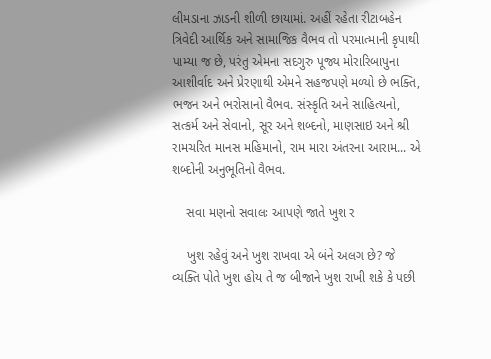લીમડાના ઝાડની શીળી છાયામાં. અહીં રહેતા રીટાબહેન ત્રિવેદી આર્થિક અને સામાજિક વૈભવ તો પરમાત્માની કૃપાથી પામ્યા જ છે, પરંતુ એમના સદગુરુ પૂજ્ય મોરારિબાપુના આશીર્વાદ અને પ્રેરણાથી એમને સહજપણે મળ્યો છે ભક્તિ, ભજન અને ભરોસાનો વૈભવ. સંસ્કૃતિ અને સાહિત્યનો, સત્કર્મ અને સેવાનો, સૂર અને શબ્દનો, માણસાઇ અને શ્રી રામચરિત માનસ મહિમાનો, રામ મારા અંતરના આરામ... એ શબ્દોની અનુભૂતિનો વૈભવ.

    સવા મણનો સવાલઃ આપણે જાતે ખુશ ર

    ખુશ રહેવું અને ખુશ રાખવા એ બંને અલગ છે? જે વ્યક્તિ પોતે ખુશ હોય તે જ બીજાને ખુશ રાખી શકે કે પછી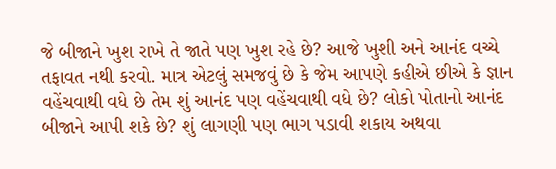જે બીજાને ખુશ રાખે તે જાતે પણ ખુશ રહે છે? આજે ખુશી અને આનંદ વચ્ચે તફાવત નથી કરવો. માત્ર એટલું સમજવું છે કે જેમ આપણે કહીએ છીએ કે જ્ઞાન વહેંચવાથી વધે છે તેમ શું આનંદ પણ વહેંચવાથી વધે છે? લોકો પોતાનો આનંદ બીજાને આપી શકે છે? શું લાગણી પણ ભાગ પડાવી શકાય અથવા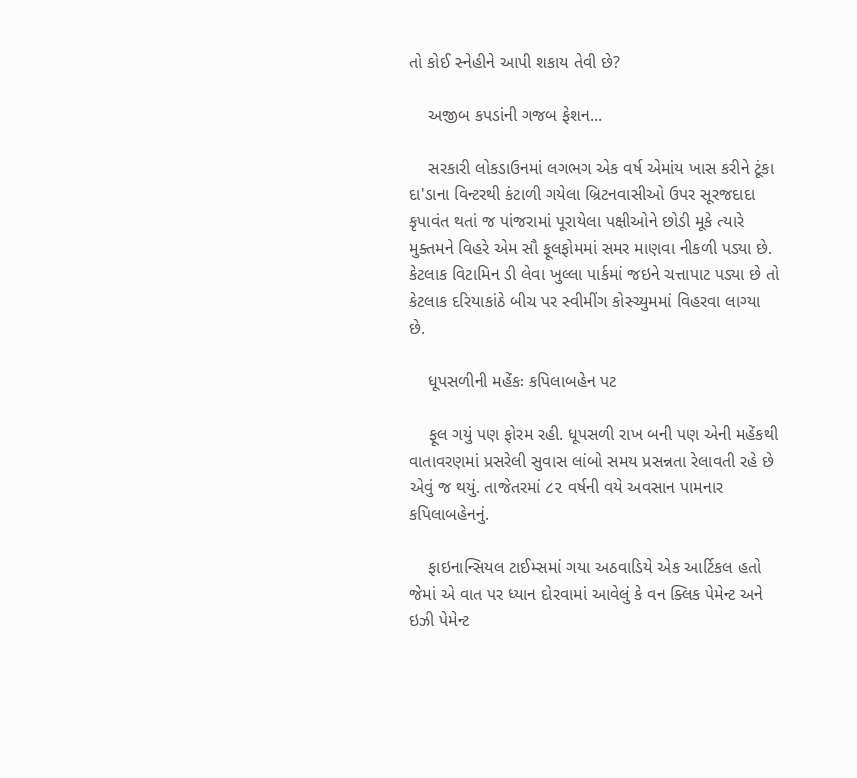તો કોઈ સ્નેહીને આપી શકાય તેવી છે?

    અજીબ કપડાંની ગજબ ફેશન...

    સરકારી લોકડાઉનમાં લગભગ એક વર્ષ એમાંય ખાસ કરીને ટૂંકા દા'ડાના વિન્ટરથી કંટાળી ગયેલા બ્રિટનવાસીઓ ઉપર સૂરજદાદા કૃપાવંત થતાં જ પાંજરામાં પૂરાયેલા પક્ષીઓને છોડી મૂકે ત્યારે મુક્તમને વિહરે એમ સૌ ફૂલફોમમાં સમર માણવા નીકળી પડ્યા છે. કેટલાક વિટામિન ડી લેવા ખુલ્લા પાર્કમાં જઇને ચત્તાપાટ પડ્યા છે તો કેટલાક દરિયાકાંઠે બીચ પર સ્વીમીંગ કોસ્ચ્યુમમાં વિહરવા લાગ્યા છે.

    ધૂપસળીની મહેંકઃ કપિલાબહેન પટ

    ફૂલ ગયું પણ ફોરમ રહી. ધૂપસળી રાખ બની પણ એની મહેંકથી વાતાવરણમાં પ્રસરેલી સુવાસ લાંબો સમય પ્રસન્નતા રેલાવતી રહે છે એવું જ થયું. તાજેતરમાં ૮૨ વર્ષની વયે અવસાન પામનાર કપિલાબહેનનું.

    ફાઇનાન્સિયલ ટાઈમ્સમાં ગયા અઠવાડિયે એક આર્ટિકલ હતો જેમાં એ વાત પર ધ્યાન દોરવામાં આવેલું કે વન ક્લિક પેમેન્ટ અને ઇઝી પેમેન્ટ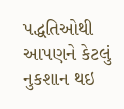પદ્ધતિઓથી આપણને કેટલું નુકશાન થઇ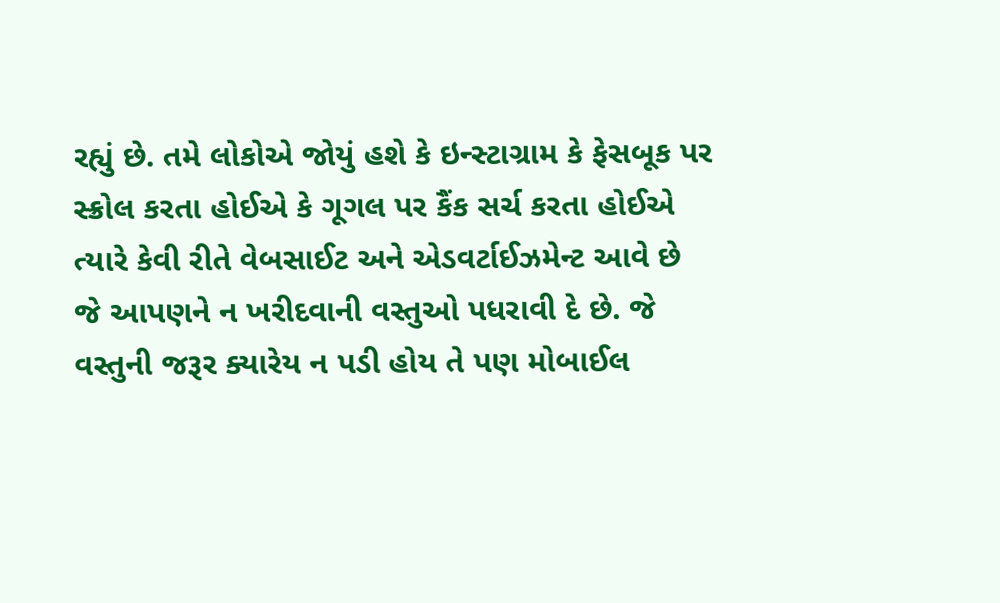રહ્યું છે. તમે લોકોએ જોયું હશે કે ઇન્સ્ટાગ્રામ કે ફેસબૂક પર સ્ક્રોલ કરતા હોઈએ કે ગૂગલ પર કૈંક સર્ચ કરતા હોઈએ ત્યારે કેવી રીતે વેબસાઈટ અને એડવર્ટાઈઝમેન્ટ આવે છે જે આપણને ન ખરીદવાની વસ્તુઓ પધરાવી દે છે. જે વસ્તુની જરૂર ક્યારેય ન પડી હોય તે પણ મોબાઈલ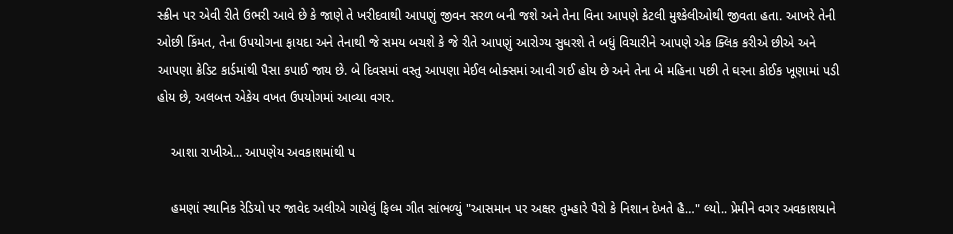સ્ક્રીન પર એવી રીતે ઉભરી આવે છે કે જાણે તે ખરીદવાથી આપણું જીવન સરળ બની જશે અને તેના વિના આપણે કેટલી મુશ્કેલીઓથી જીવતા હતા. આખરે તેની ઓછી કિંમત, તેના ઉપયોગના ફાયદા અને તેનાથી જે સમય બચશે કે જે રીતે આપણું આરોગ્ય સુધરશે તે બધું વિચારીને આપણે એક ક્લિક કરીએ છીએ અને આપણા ક્રેડિટ કાર્ડમાંથી પૈસા કપાઈ જાય છે. બે દિવસમાં વસ્તુ આપણા મેઈલ બોક્સમાં આવી ગઈ હોય છે અને તેના બે મહિના પછી તે ઘરના કોઈક ખૂણામાં પડી હોય છે, અલબત્ત એકેય વખત ઉપયોગમાં આવ્યા વગર.

    આશા રાખીએ... આપણેય અવકાશમાંથી પ

    હમણાં સ્થાનિક રેડિયો પર જાવેદ અલીએ ગાયેલું ફિલ્મ ગીત સાંભળ્યું "આસમાન પર અક્ષર તુમ્હારે પૈરો કે નિશાન દેખતે હૈ…" લ્યો.. પ્રેમીને વગર અવકાશયાને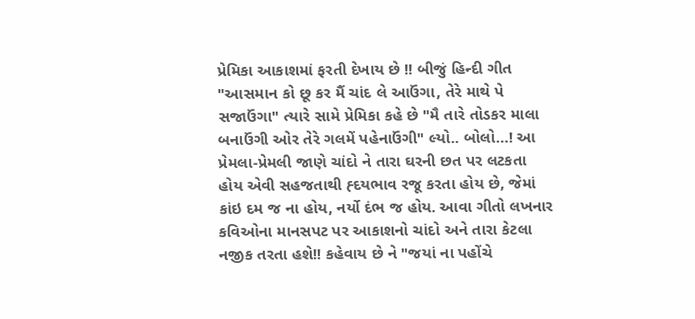પ્રેમિકા આકાશમાં ફરતી દેખાય છે !! બીજું હિન્દી ગીત "આસમાન કો છૂ કર મૈં ચાંદ લે આઉંગા, તેરે માથે પે સજાઉંગા" ત્યારે સામે પ્રેમિકા કહે છે "મૈ તારે તોડકર માલા બનાઉંગી ઓર તેરે ગલમેં પહેનાઉંગી" લ્યો.. બોલો…! આ પ્રેમલા-પ્રેમલી જાણે ચાંદો ને તારા ઘરની છત પર લટકતા હોય એવી સહજતાથી હ્દયભાવ રજૂ કરતા હોય છે, જેમાં કાંઇ દમ જ ના હોય, નર્યો દંભ જ હોય. આવા ગીતો લખનાર કવિઓના માનસપટ પર આકાશનો ચાંદો અને તારા કેટલા નજીક તરતા હશે!! કહેવાય છે ને "જયાં ના પહોંચે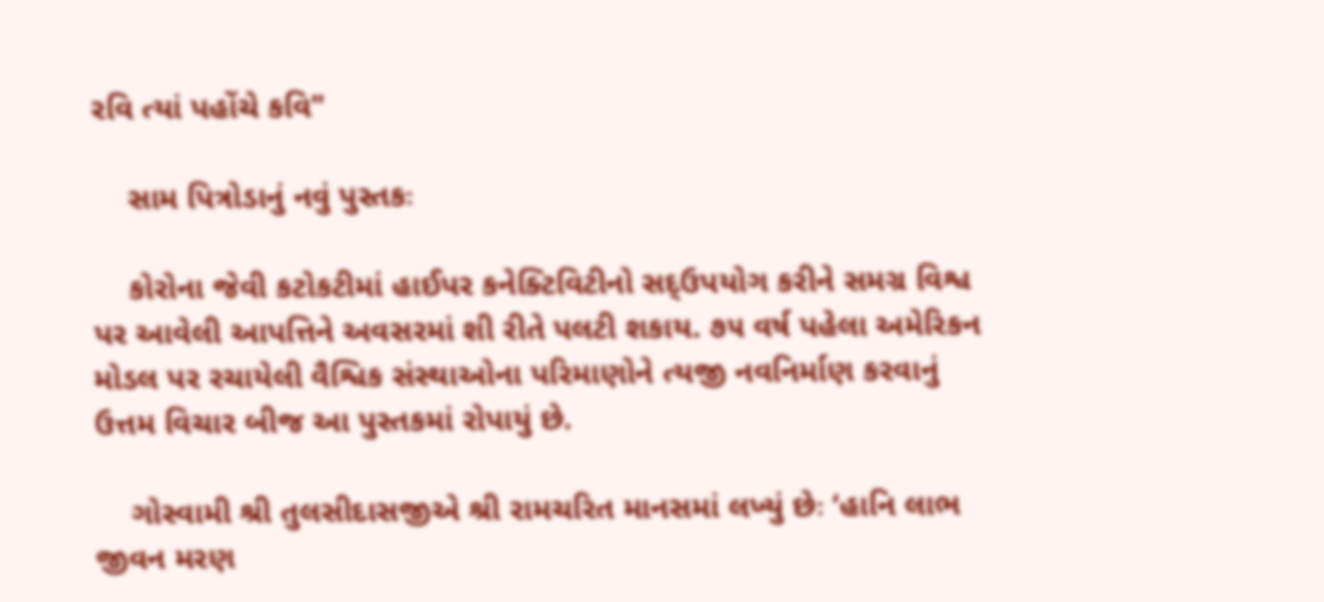રવિ ત્યાં પહોંચે કવિ"

    સામ પિત્રોડાનું નવું પુસ્તકઃ

    કોરોના જેવી કટોકટીમાં હાઈપર કનેક્ટિવિટીનો સદ્ઉપયોગ કરીને સમગ્ર વિશ્વ પર આવેલી આપત્તિને અવસરમાં શી રીતે પલટી શકાય. ૭૫ વર્ષ પહેલા અમેરિકન મોડલ પર રચાયેલી વૈશ્વિક સંસ્થાઓના પરિમાણોને ત્યજી નવનિર્માણ કરવાનું ઉત્તમ વિચાર બીજ આ પુસ્તકમાં રોપાયું છે.

    ગોસ્વામી શ્રી તુલસીદાસજીએ શ્રી રામચરિત માનસમાં લખ્યું છેઃ ‘હાનિ લાભ જીવન મરણ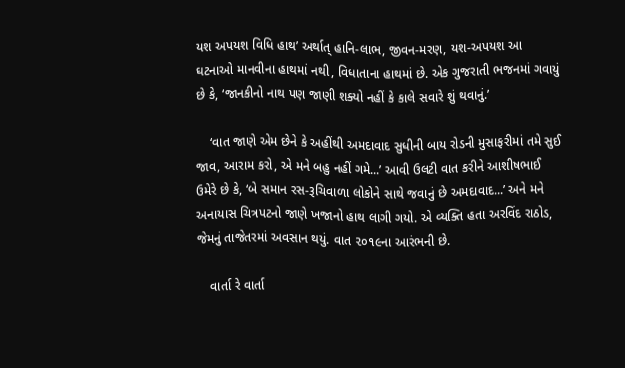યશ અપયશ વિધિ હાથ’ અર્થાત્ હાનિ-લાભ, જીવન-મરણ, યશ-અપયશ આ ઘટનાઓ માનવીના હાથમાં નથી, વિધાતાના હાથમાં છે. એક ગુજરાતી ભજનમાં ગવાયું છે કે, ‘જાનકીનો નાથ પણ જાણી શક્યો નહીં કે કાલે સવારે શું થવાનું.’

    ‘વાત જાણે એમ છેને કે અહીંથી અમદાવાદ સુધીની બાય રોડની મુસાફરીમાં તમે સુઈ જાવ, આરામ કરો, એ મને બહુ નહીં ગમે...’ આવી ઉલટી વાત કરીને આશીષભાઈ ઉમેરે છે કે, ‘બે સમાન રસ-રૂચિવાળા લોકોને સાથે જવાનું છે અમદાવાદ...’ અને મને અનાયાસ ચિત્રપટનો જાણે ખજાનો હાથ લાગી ગયો. એ વ્યક્તિ હતા અરવિંદ રાઠોડ, જેમનું તાજેતરમાં અવસાન થયું. વાત ૨૦૧૯ના આરંભની છે.

    વાર્તા રે વાર્તા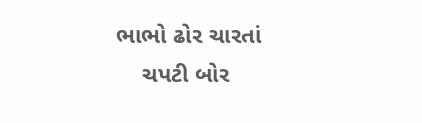ભાભો ઢોર ચારતાં
    ચપટી બોર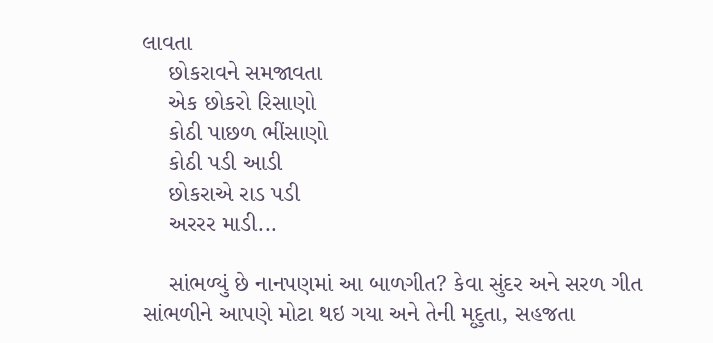લાવતા
    છોકરાવને સમજાવતા
    એક છોકરો રિસાણો
    કોઠી પાછળ ભીંસાણો
    કોઠી પડી આડી
    છોકરાએ રાડ પડી
    અરરર માડી...

    સાંભળ્યું છે નાનપણમાં આ બાળગીત? કેવા સુંદર અને સરળ ગીત સાંભળીને આપણે મોટા થઇ ગયા અને તેની મૃદુતા, સહજતા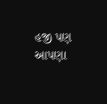હજી પણ આપણા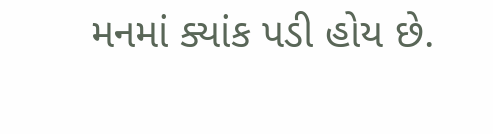મનમાં ક્યાંક પડી હોય છે.